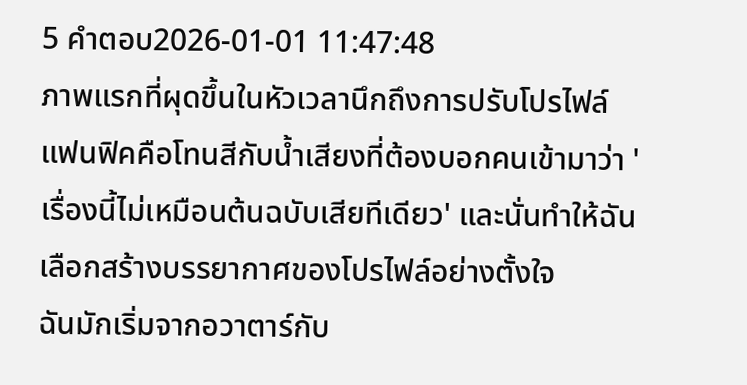5 คำตอบ2026-01-01 11:47:48
ภาพแรกที่ผุดขึ้นในหัวเวลานึกถึงการปรับโปรไฟล์แฟนฟิคคือโทนสีกับน้ำเสียงที่ต้องบอกคนเข้ามาว่า 'เรื่องนี้ไม่เหมือนต้นฉบับเสียทีเดียว' และนั่นทำให้ฉันเลือกสร้างบรรยากาศของโปรไฟล์อย่างตั้งใจ
ฉันมักเริ่มจากอวาตาร์กับ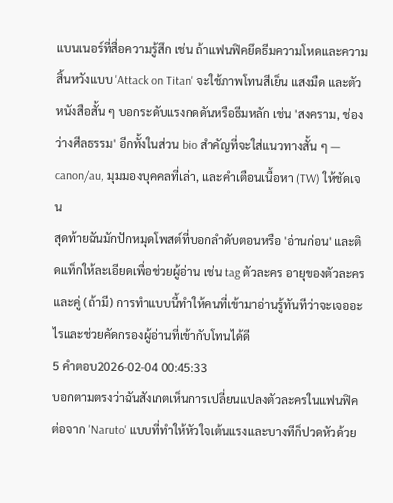แบนเนอร์ที่สื่อความรู้สึก เช่น ถ้าแฟนฟิคยึดธีมความโหดและความสิ้นหวังแบบ 'Attack on Titan' จะใช้ภาพโทนสีเย็น แสงมืด และตัวหนังสือสั้น ๆ บอกระดับแรงกดดันหรือธีมหลัก เช่น 'สงคราม, ช่องว่างศีลธรรม' อีกทั้งในส่วน bio สำคัญที่จะใส่แนวทางสั้น ๆ — canon/au, มุมมองบุคคลที่เล่า, และคำเตือนเนื้อหา (TW) ให้ชัดเจน
สุดท้ายฉันมักปักหมุดโพสต์ที่บอกลำดับตอนหรือ 'อ่านก่อน' และติดแท็กให้ละเอียดเพื่อช่วยผู้อ่าน เช่น tag ตัวละคร อายุของตัวละคร และคู่ (ถ้ามี) การทำแบบนี้ทำให้คนที่เข้ามาอ่านรู้ทันทีว่าจะเจออะไรและช่วยคัดกรองผู้อ่านที่เข้ากับโทนได้ดี
5 คำตอบ2026-02-04 00:45:33
บอกตามตรงว่าฉันสังเกตเห็นการเปลี่ยนแปลงตัวละครในแฟนฟิคต่อจาก 'Naruto' แบบที่ทำให้หัวใจเต้นแรงและบางทีก็ปวดหัวด้วย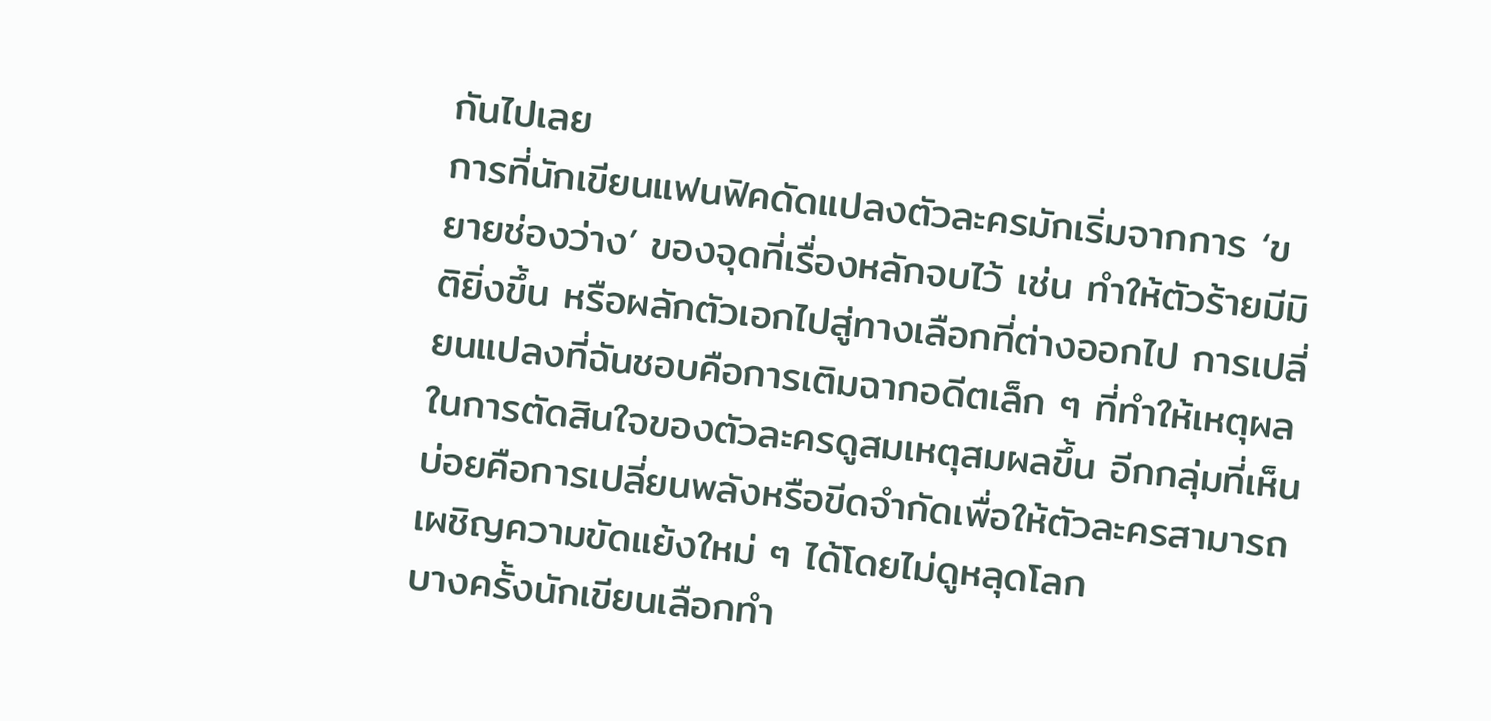กันไปเลย
การที่นักเขียนแฟนฟิคดัดแปลงตัวละครมักเริ่มจากการ ‘ขยายช่องว่าง’ ของจุดที่เรื่องหลักจบไว้ เช่น ทำให้ตัวร้ายมีมิติยิ่งขึ้น หรือผลักตัวเอกไปสู่ทางเลือกที่ต่างออกไป การเปลี่ยนแปลงที่ฉันชอบคือการเติมฉากอดีตเล็ก ๆ ที่ทำให้เหตุผลในการตัดสินใจของตัวละครดูสมเหตุสมผลขึ้น อีกกลุ่มที่เห็นบ่อยคือการเปลี่ยนพลังหรือขีดจำกัดเพื่อให้ตัวละครสามารถเผชิญความขัดแย้งใหม่ ๆ ได้โดยไม่ดูหลุดโลก
บางครั้งนักเขียนเลือกทำ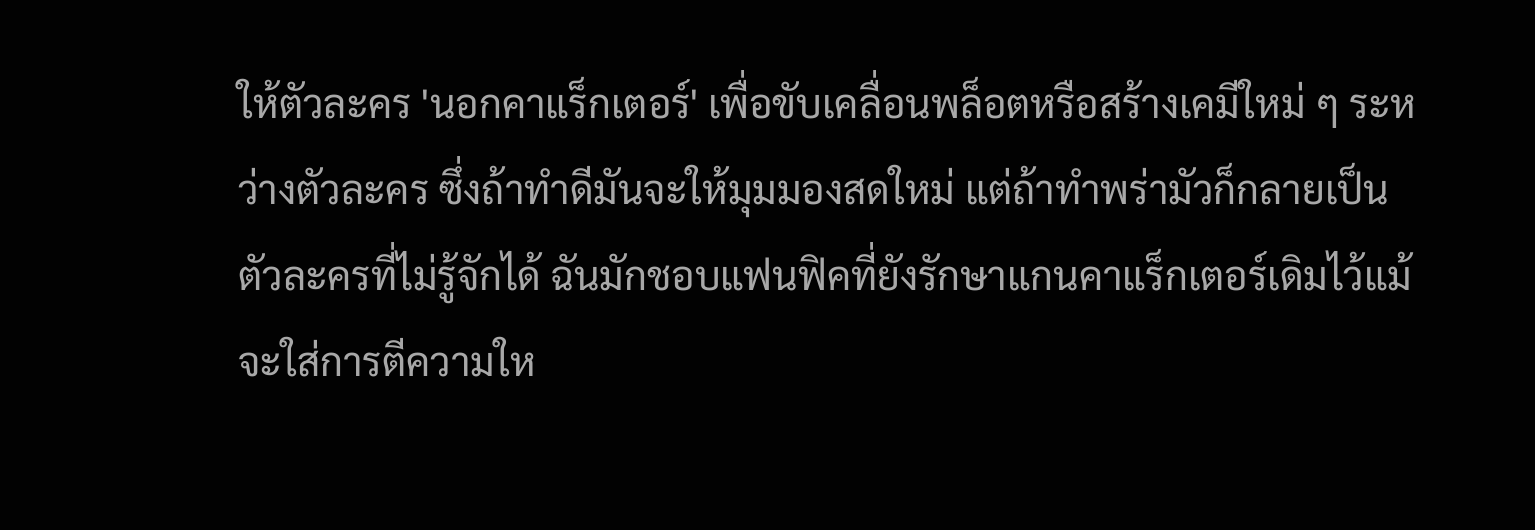ให้ตัวละคร 'นอกคาแร็กเตอร์' เพื่อขับเคลื่อนพล็อตหรือสร้างเคมีใหม่ ๆ ระหว่างตัวละคร ซึ่งถ้าทำดีมันจะให้มุมมองสดใหม่ แต่ถ้าทำพร่ามัวก็กลายเป็นตัวละครที่ไม่รู้จักได้ ฉันมักชอบแฟนฟิคที่ยังรักษาแกนคาแร็กเตอร์เดิมไว้แม้จะใส่การตีความให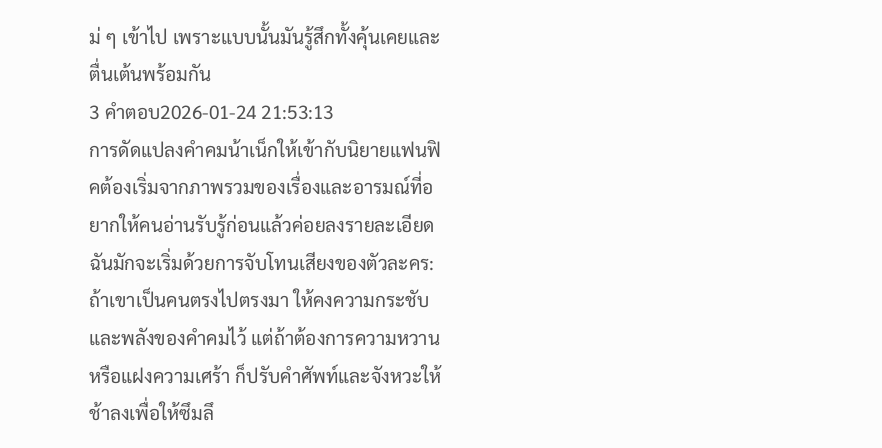ม่ ๆ เข้าไป เพราะแบบนั้นมันรู้สึกทั้งคุ้นเคยและตื่นเต้นพร้อมกัน
3 คำตอบ2026-01-24 21:53:13
การดัดแปลงคําคมน้าเน็กให้เข้ากับนิยายแฟนฟิคต้องเริ่มจากภาพรวมของเรื่องและอารมณ์ที่อยากให้คนอ่านรับรู้ก่อนแล้วค่อยลงรายละเอียด ฉันมักจะเริ่มด้วยการจับโทนเสียงของตัวละคร: ถ้าเขาเป็นคนตรงไปตรงมา ให้คงความกระชับและพลังของคําคมไว้ แต่ถ้าต้องการความหวานหรือแฝงความเศร้า ก็ปรับคำศัพท์และจังหวะให้ช้าลงเพื่อให้ซึมลึ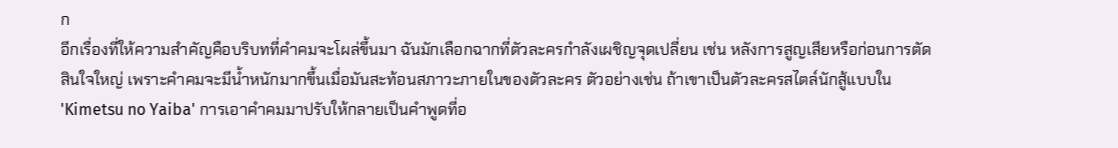ก
อีกเรื่องที่ให้ความสำคัญคือบริบทที่คําคมจะโผล่ขึ้นมา ฉันมักเลือกฉากที่ตัวละครกำลังเผชิญจุดเปลี่ยน เช่น หลังการสูญเสียหรือก่อนการตัดสินใจใหญ่ เพราะคําคมจะมีน้ำหนักมากขึ้นเมื่อมันสะท้อนสภาวะภายในของตัวละคร ตัวอย่างเช่น ถ้าเขาเป็นตัวละครสไตล์นักสู้แบบใน 'Kimetsu no Yaiba' การเอาคําคมมาปรับให้กลายเป็นคำพูดที่อ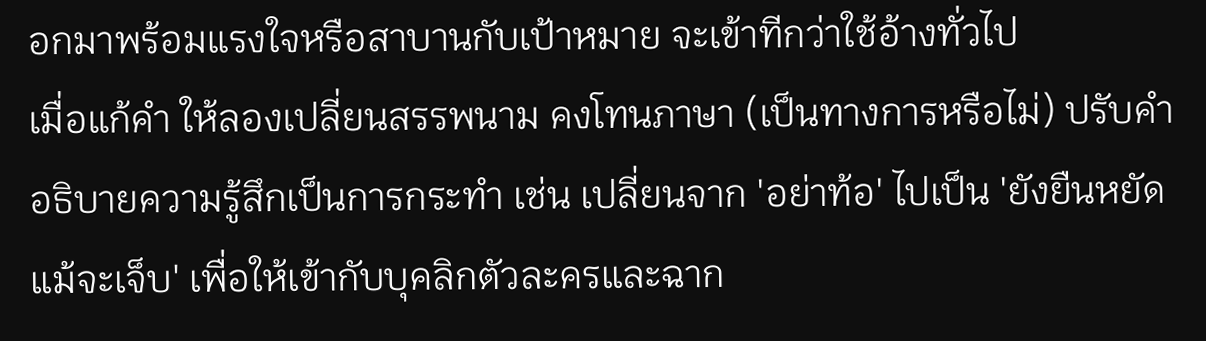อกมาพร้อมแรงใจหรือสาบานกับเป้าหมาย จะเข้าทีกว่าใช้อ้างทั่วไป
เมื่อแก้คำ ให้ลองเปลี่ยนสรรพนาม คงโทนภาษา (เป็นทางการหรือไม่) ปรับคำอธิบายความรู้สึกเป็นการกระทำ เช่น เปลี่ยนจาก 'อย่าท้อ' ไปเป็น 'ยังยืนหยัดแม้จะเจ็บ' เพื่อให้เข้ากับบุคลิกตัวละครและฉาก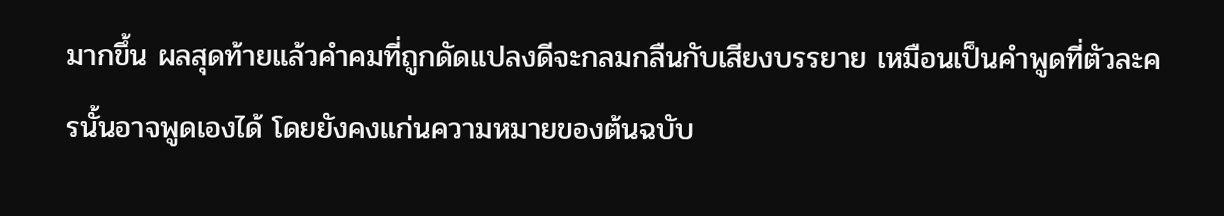มากขึ้น ผลสุดท้ายแล้วคําคมที่ถูกดัดแปลงดีจะกลมกลืนกับเสียงบรรยาย เหมือนเป็นคำพูดที่ตัวละครนั้นอาจพูดเองได้ โดยยังคงแก่นความหมายของต้นฉบับ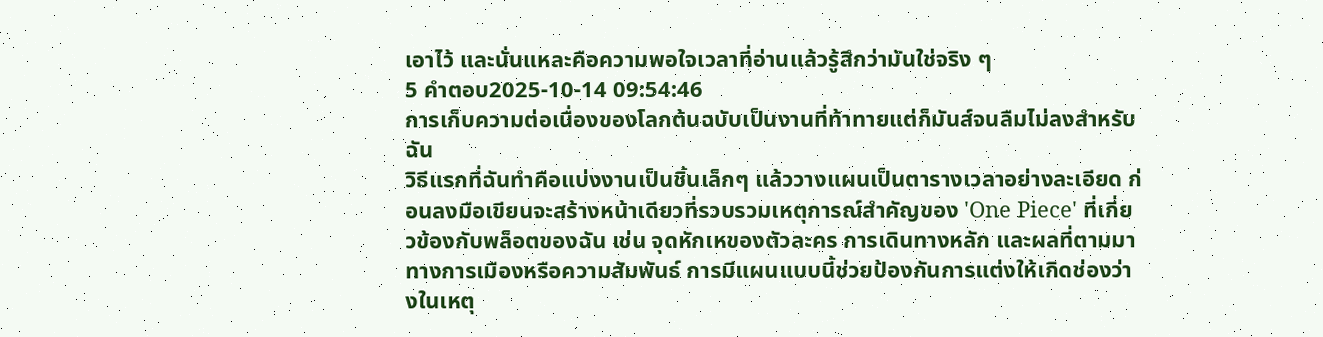เอาไว้ และนั่นแหละคือความพอใจเวลาที่อ่านแล้วรู้สึกว่ามันใช่จริง ๆ
5 คำตอบ2025-10-14 09:54:46
การเก็บความต่อเนื่องของโลกต้นฉบับเป็นงานที่ท้าทายแต่ก็มันส์จนลืมไม่ลงสำหรับฉัน
วิธีแรกที่ฉันทำคือแบ่งงานเป็นชิ้นเล็กๆ แล้ววางแผนเป็นตารางเวลาอย่างละเอียด ก่อนลงมือเขียนจะสร้างหน้าเดียวที่รวบรวมเหตุการณ์สำคัญของ 'One Piece' ที่เกี่ยวข้องกับพล็อตของฉัน เช่น จุดหักเหของตัวละคร การเดินทางหลัก และผลที่ตามมาทางการเมืองหรือความสัมพันธ์ การมีแผนแบบนี้ช่วยป้องกันการแต่งให้เกิดช่องว่างในเหตุ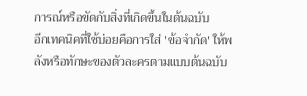การณ์หรือขัดกับสิ่งที่เกิดขึ้นในต้นฉบับ
อีกเทคนิคที่ใช้บ่อยคือการใส่ 'ข้อจำกัด' ให้พลังหรือทักษะของตัวละครตามแบบต้นฉบับ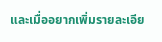และเมื่ออยากเพิ่มรายละเอีย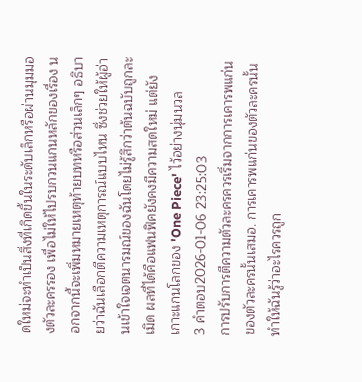ดใหม่จะทำเป็นสิ่งที่เกิดขึ้นในระดับเล็กหรือผ่านมุมมองตัวละครรอง เพื่อไม่ให้ไปรบกวนแกนหลักของเรื่อง นอกจากนี้จะเพิ่มหมายเหตุท้ายบทหรือส่วนเล็กๆ อธิบายว่าฉันเลือกตีความเหตุการณ์แบบไหน ซึ่งช่วยให้ผู้อ่านเข้าใจเจตนารมณ์ของฉันโดยไม่รู้สึกว่าต้นฉบับถูกละเมิด ผลที่ได้คือแฟนฟิคยังคงมีความสดใหม่ แต่ยังเกาะแกนโลกของ 'One Piece' ไว้อย่างนุ่มนวล
3 คำตอบ2026-01-06 23:25:03
การปรับการตีความตัวละครควรเริ่มจากการเคารพแก่นของตัวละครนั้นเสมอ. การเคารพแก่นของตัวละครนั้นทำให้ฉันรู้ว่าอะไรควรถูก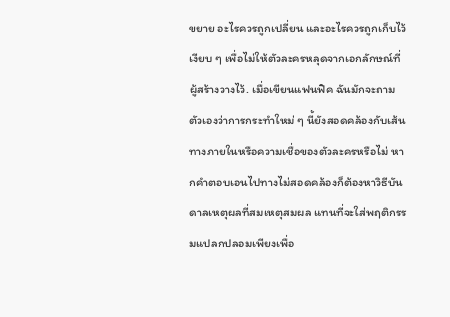ขยาย อะไรควรถูกเปลี่ยน และอะไรควรถูกเก็บไว้เงียบ ๆ เพื่อไม่ให้ตัวละครหลุดจากเอกลักษณ์ที่ผู้สร้างวางไว้. เมื่อเขียนแฟนฟิค ฉันมักจะถามตัวเองว่าการกระทำใหม่ ๆ นี้ยังสอดคล้องกับเส้นทางภายในหรือความเชื่อของตัวละครหรือไม่ หากคำตอบเอนไปทางไม่สอดคล้องก็ต้องหาวิธีบันดาลเหตุผลที่สมเหตุสมผล แทนที่จะใส่พฤติกรรมแปลกปลอมเพียงเพื่อ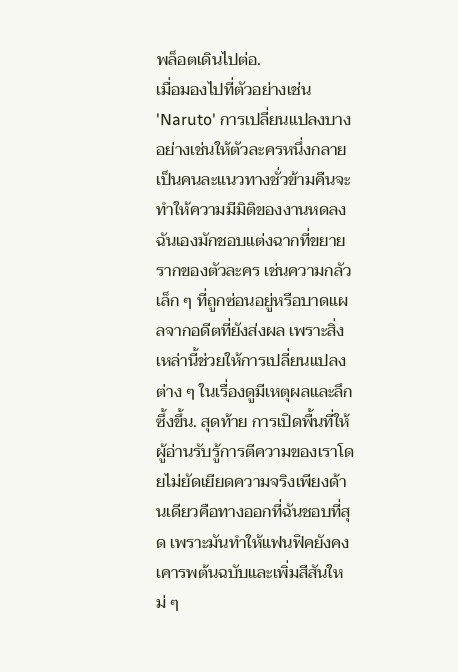พล็อตเดินไปต่อ.
เมื่อมองไปที่ตัวอย่างเช่น 'Naruto' การเปลี่ยนแปลงบางอย่างเช่นให้ตัวละครหนึ่งกลายเป็นคนละแนวทางชั่วข้ามคืนจะทำให้ความมีมิติของงานหดลง ฉันเองมักชอบแต่งฉากที่ขยายรากของตัวละคร เช่นความกลัวเล็ก ๆ ที่ถูกซ่อนอยู่หรือบาดแผลจากอดีตที่ยังส่งผล เพราะสิ่งเหล่านี้ช่วยให้การเปลี่ยนแปลงต่าง ๆ ในเรื่องดูมีเหตุผลและลึกซึ้งขึ้น. สุดท้าย การเปิดพื้นที่ให้ผู้อ่านรับรู้การตีความของเราโดยไม่ยัดเยียดความจริงเพียงด้านเดียวคือทางออกที่ฉันชอบที่สุด เพราะมันทำให้แฟนฟิคยังคงเคารพต้นฉบับและเพิ่มสีสันใหม่ ๆ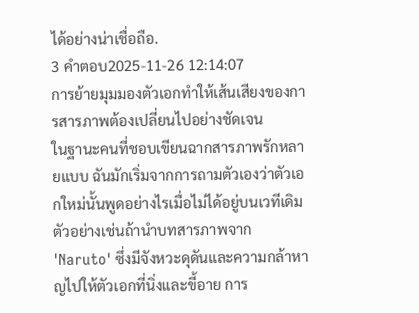ได้อย่างน่าเชื่อถือ.
3 คำตอบ2025-11-26 12:14:07
การย้ายมุมมองตัวเอกทำให้เส้นเสียงของการสารภาพต้องเปลี่ยนไปอย่างชัดเจน
ในฐานะคนที่ชอบเขียนฉากสารภาพรักหลายแบบ ฉันมักเริ่มจากการถามตัวเองว่าตัวเอกใหม่นั้นพูดอย่างไรเมื่อไม่ได้อยู่บนเวทีเดิม ตัวอย่างเช่นถ้านำบทสารภาพจาก 'Naruto' ซึ่งมีจังหวะดุดันและความกล้าหาญไปให้ตัวเอกที่นิ่งและขี้อาย การ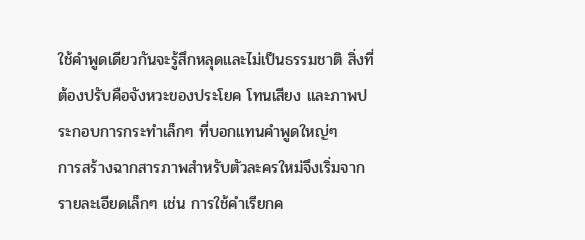ใช้คำพูดเดียวกันจะรู้สึกหลุดและไม่เป็นธรรมชาติ สิ่งที่ต้องปรับคือจังหวะของประโยค โทนเสียง และภาพประกอบการกระทำเล็กๆ ที่บอกแทนคำพูดใหญ่ๆ
การสร้างฉากสารภาพสำหรับตัวละครใหม่จึงเริ่มจากรายละเอียดเล็กๆ เช่น การใช้คำเรียกค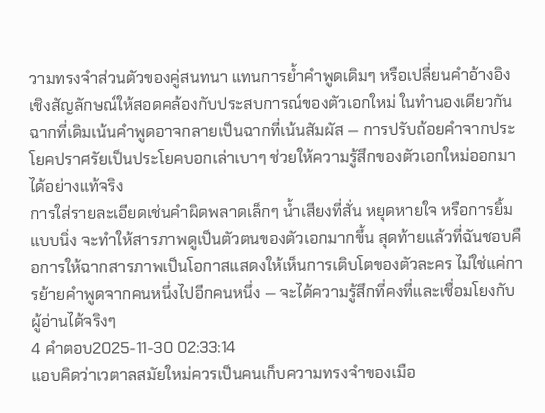วามทรงจำส่วนตัวของคู่สนทนา แทนการย้ำคำพูดเดิมๆ หรือเปลี่ยนคำอ้างอิงเชิงสัญลักษณ์ให้สอดคล้องกับประสบการณ์ของตัวเอกใหม่ ในทำนองเดียวกัน ฉากที่เดิมเน้นคำพูดอาจกลายเป็นฉากที่เน้นสัมผัส — การปรับถ้อยคำจากประโยคปราศรัยเป็นประโยคบอกเล่าเบาๆ ช่วยให้ความรู้สึกของตัวเอกใหม่ออกมาได้อย่างแท้จริง
การใส่รายละเอียดเช่นคำผิดพลาดเล็กๆ น้ำเสียงที่สั่น หยุดหายใจ หรือการยิ้มแบบนิ่ง จะทำให้สารภาพดูเป็นตัวตนของตัวเอกมากขึ้น สุดท้ายแล้วที่ฉันชอบคือการให้ฉากสารภาพเป็นโอกาสแสดงให้เห็นการเติบโตของตัวละคร ไม่ใช่แค่การย้ายคำพูดจากคนหนึ่งไปอีกคนหนึ่ง — จะได้ความรู้สึกที่คงที่และเชื่อมโยงกับผู้อ่านได้จริงๆ
4 คำตอบ2025-11-30 02:33:14
แอบคิดว่าเวตาลสมัยใหม่ควรเป็นคนเก็บความทรงจำของเมือ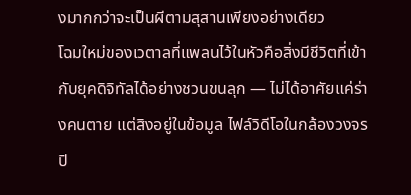งมากกว่าจะเป็นผีตามสุสานเพียงอย่างเดียว
โฉมใหม่ของเวตาลที่แพลนไว้ในหัวคือสิ่งมีชีวิตที่เข้ากับยุคดิจิทัลได้อย่างชวนขนลุก — ไม่ได้อาศัยแค่ร่างคนตาย แต่สิงอยู่ในข้อมูล ไฟล์วิดีโอในกล้องวงจรปิ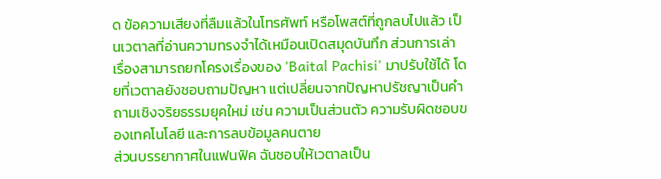ด ข้อความเสียงที่ลืมแล้วในโทรศัพท์ หรือโพสต์ที่ถูกลบไปแล้ว เป็นเวตาลที่อ่านความทรงจำได้เหมือนเปิดสมุดบันทึก ส่วนการเล่าเรื่องสามารถยกโครงเรื่องของ 'Baital Pachisi' มาปรับใช้ได้ โดยที่เวตาลยังชอบถามปัญหา แต่เปลี่ยนจากปัญหาปรัชญาเป็นคำถามเชิงจริยธรรมยุคใหม่ เช่น ความเป็นส่วนตัว ความรับผิดชอบของเทคโนโลยี และการลบข้อมูลคนตาย
ส่วนบรรยากาศในแฟนฟิค ฉันชอบให้เวตาลเป็น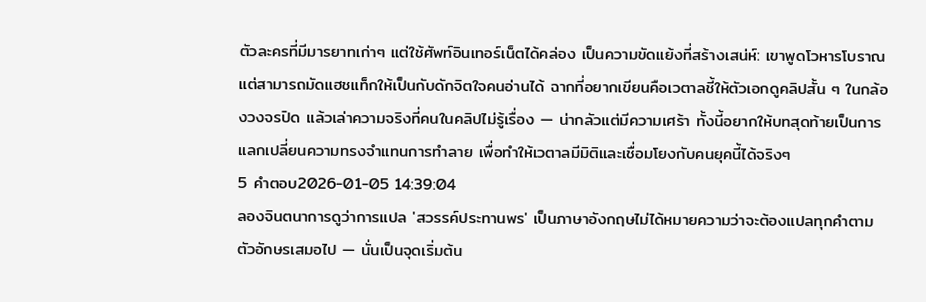ตัวละครที่มีมารยาทเก่าๆ แต่ใช้ศัพท์อินเทอร์เน็ตได้คล่อง เป็นความขัดแย้งที่สร้างเสน่ห์: เขาพูดโวหารโบราณแต่สามารถมัดแฮชแท็กให้เป็นกับดักจิตใจคนอ่านได้ ฉากที่อยากเขียนคือเวตาลชี้ให้ตัวเอกดูคลิปสั้น ๆ ในกล้องวงจรปิด แล้วเล่าความจริงที่คนในคลิปไม่รู้เรื่อง — น่ากลัวแต่มีความเศร้า ทั้งนี้อยากให้บทสุดท้ายเป็นการแลกเปลี่ยนความทรงจำแทนการทำลาย เพื่อทำให้เวตาลมีมิติและเชื่อมโยงกับคนยุคนี้ได้จริงๆ
5 คำตอบ2026-01-05 14:39:04
ลองจินตนาการดูว่าการแปล 'สวรรค์ประทานพร' เป็นภาษาอังกฤษไม่ได้หมายความว่าจะต้องแปลทุกคำตามตัวอักษรเสมอไป — นั่นเป็นจุดเริ่มต้น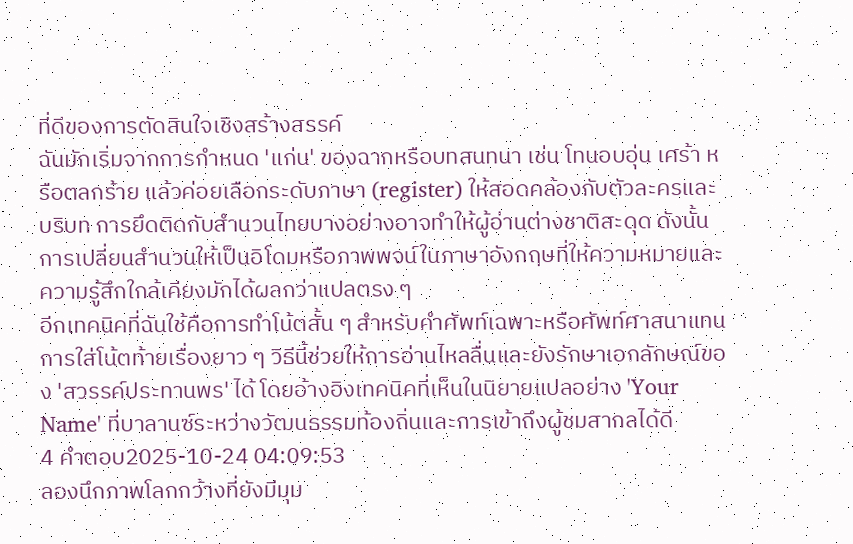ที่ดีของการตัดสินใจเชิงสร้างสรรค์
ฉันมักเริ่มจากการกำหนด 'แก่น' ของฉากหรือบทสนทนา เช่น โทนอบอุ่น เศร้า หรือตลกร้าย แล้วค่อยเลือกระดับภาษา (register) ให้สอดคล้องกับตัวละครและบริบท การยึดติดกับสำนวนไทยบางอย่างอาจทำให้ผู้อ่านต่างชาติสะดุด ดังนั้นการเปลี่ยนสำนวนให้เป็นอิโดมหรือภาพพจน์ในภาษาอังกฤษที่ให้ความหมายและความรู้สึกใกล้เคียงมักได้ผลกว่าแปลตรง ๆ
อีกเทคนิคที่ฉันใช้คือการทำโน้ตสั้น ๆ สำหรับคำศัพท์เฉพาะหรือศัพท์ศาสนาแทนการใส่โน้ตท้ายเรื่องยาว ๆ วิธีนี้ช่วยให้การอ่านไหลลื่นและยังรักษาเอกลักษณ์ของ 'สวรรค์ประทานพร' ได้ โดยอ้างอิงเทคนิคที่เห็นในนิยายแปลอย่าง 'Your Name' ที่บาลานซ์ระหว่างวัฒนธรรมท้องถิ่นและการเข้าถึงผู้ชมสากลได้ดี
4 คำตอบ2025-10-24 04:09:53
ลองนึกภาพโลกกว้างที่ยังมีมุม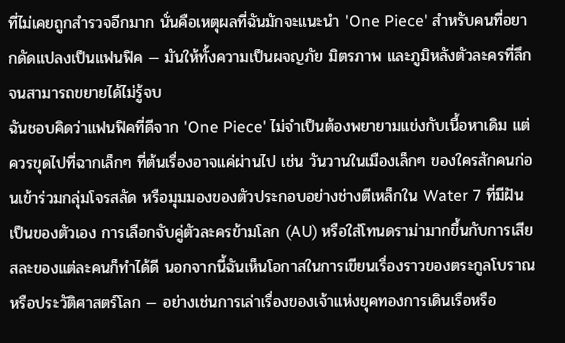ที่ไม่เคยถูกสำรวจอีกมาก นั่นคือเหตุผลที่ฉันมักจะแนะนำ 'One Piece' สำหรับคนที่อยากดัดแปลงเป็นแฟนฟิค — มันให้ทั้งความเป็นผจญภัย มิตรภาพ และภูมิหลังตัวละครที่ลึกจนสามารถขยายได้ไม่รู้จบ
ฉันชอบคิดว่าแฟนฟิคที่ดีจาก 'One Piece' ไม่จำเป็นต้องพยายามแข่งกับเนื้อหาเดิม แต่ควรขุดไปที่ฉากเล็กๆ ที่ต้นเรื่องอาจแค่ผ่านไป เช่น วันวานในเมืองเล็กๆ ของใครสักคนก่อนเข้าร่วมกลุ่มโจรสลัด หรือมุมมองของตัวประกอบอย่างช่างตีเหล็กใน Water 7 ที่มีฝันเป็นของตัวเอง การเลือกจับคู่ตัวละครข้ามโลก (AU) หรือใส่โทนดราม่ามากขึ้นกับการเสียสละของแต่ละคนก็ทำได้ดี นอกจากนี้ฉันเห็นโอกาสในการเขียนเรื่องราวของตระกูลโบราณหรือประวัติศาสตร์โลก — อย่างเช่นการเล่าเรื่องของเจ้าแห่งยุคทองการเดินเรือหรือ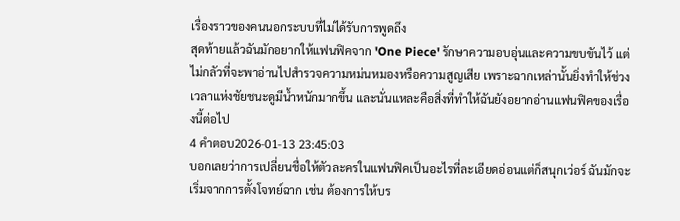เรื่องราวของคนนอกระบบที่ไม่ได้รับการพูดถึง
สุดท้ายแล้วฉันมักอยากให้แฟนฟิคจาก 'One Piece' รักษาความอบอุ่นและความขบขันไว้ แต่ไม่กลัวที่จะพาอ่านไปสำรวจความหม่นหมองหรือความสูญเสีย เพราะฉากเหล่านั้นยิ่งทำให้ช่วงเวลาแห่งชัยชนะดูมีน้ำหนักมากขึ้น และนั่นแหละคือสิ่งที่ทำให้ฉันยังอยากอ่านแฟนฟิคของเรื่องนี้ต่อไป
4 คำตอบ2026-01-13 23:45:03
บอกเลยว่าการเปลี่ยนชื่อให้ตัวละครในแฟนฟิคเป็นอะไรที่ละเอียดอ่อนแต่ก็สนุกเว่อร์ ฉันมักจะเริ่มจากการตั้งโจทย์ฉาก เช่น ต้องการให้บร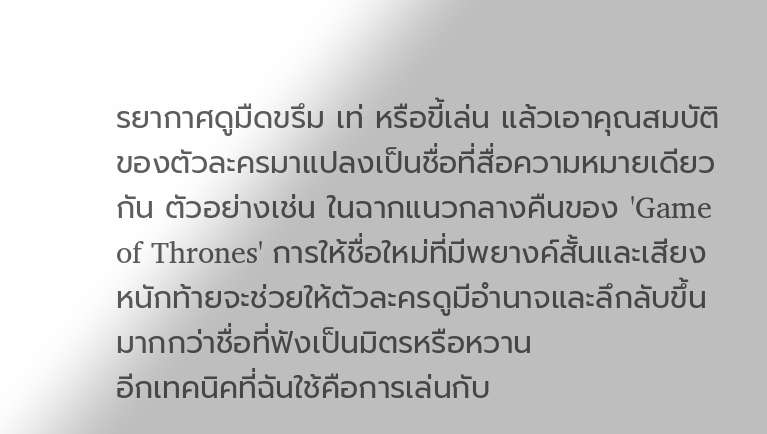รยากาศดูมืดขรึม เท่ หรือขี้เล่น แล้วเอาคุณสมบัติของตัวละครมาแปลงเป็นชื่อที่สื่อความหมายเดียวกัน ตัวอย่างเช่น ในฉากแนวกลางคืนของ 'Game of Thrones' การให้ชื่อใหม่ที่มีพยางค์สั้นและเสียงหนักท้ายจะช่วยให้ตัวละครดูมีอำนาจและลึกลับขึ้นมากกว่าชื่อที่ฟังเป็นมิตรหรือหวาน
อีกเทคนิคที่ฉันใช้คือการเล่นกับ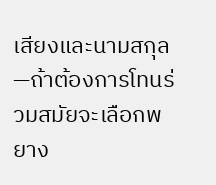เสียงและนามสกุล—ถ้าต้องการโทนร่วมสมัยจะเลือกพยาง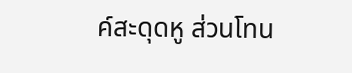ค์สะดุดหู ส่วนโทน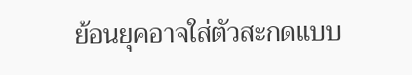ย้อนยุคอาจใส่ตัวสะกดแบบ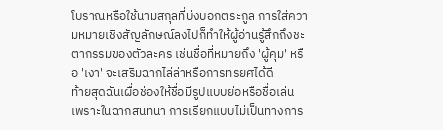โบราณหรือใช้นามสกุลที่บ่งบอกตระกูล การใส่ความหมายเชิงสัญลักษณ์ลงไปก็ทำให้ผู้อ่านรู้สึกถึงชะตากรรมของตัวละคร เช่นชื่อที่หมายถึง 'ผู้คุม' หรือ 'เงา' จะเสริมฉากไล่ล่าหรือการทรยศได้ดี
ท้ายสุดฉันเผื่อช่องให้ชื่อมีรูปแบบย่อหรือชื่อเล่น เพราะในฉากสนทนา การเรียกแบบไม่เป็นทางการ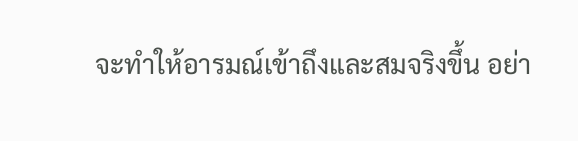จะทำให้อารมณ์เข้าถึงและสมจริงขึ้น อย่า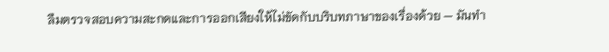ลืมตรวจสอบความสะกดและการออกเสียงให้ไม่ขัดกับบริบทภาษาของเรื่องด้วย — มันทำ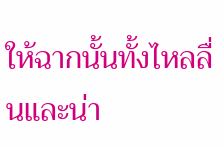ให้ฉากนั้นทั้งไหลลื่นและน่า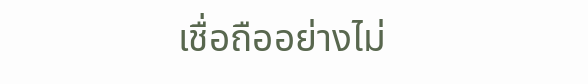เชื่อถืออย่างไม่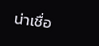น่าเชื่อ